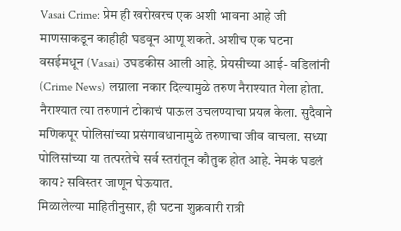Vasai Crime: प्रेम ही खरोखरच एक अशी भावना आहे जी माणसाकडून काहीही घडवून आणू शकते. अशीच एक घटना वसईमधून (Vasai) उघडकीस आली आहे. प्रेयसीच्या आई- वडिलांनी (Crime News) लग्नाला नकार दिल्यामुळे तरुण नैराश्यात गेला होता. नैराश्यात त्या तरुणानं टोकाचं पाऊल उचलण्याचा प्रयत्न केला. सुदैवाने मणिकपूर पोलिसांच्या प्रसंगावधानामुळे तरुणाचा जीव वाचला. सध्या पोलिसांच्या या तत्परतेचे सर्व स्तरांतून कौतुक होत आहे. नेमकं घडलं काय? सविस्तर जाणून घेऊयात.
मिळालेल्या माहितीनुसार, ही घटना शुक्रवारी रात्री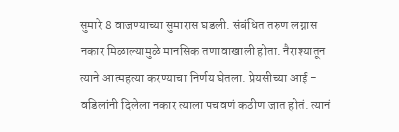सुमारे 8 वाजण्याच्या सुमारास घडली. संबंधित तरुण लग्नास नकार मिळाल्यामुळे मानसिक तणावाखाली होता. नैराश्यातून त्याने आत्महत्या करण्याचा निर्णय घेतला. प्रेयसीच्या आई - वडिलांनी दिलेला नकार त्याला पचवणं कठीण जात होतं. त्यानं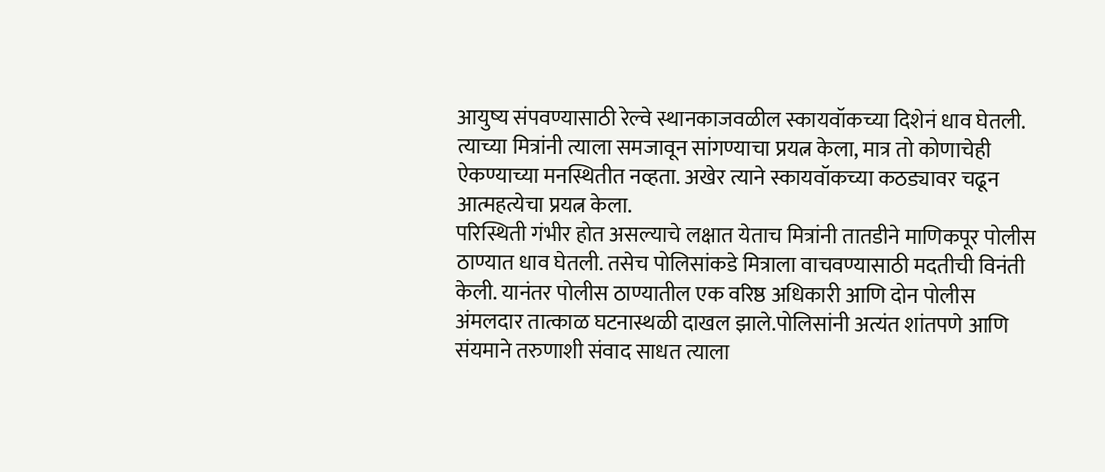आयुष्य संपवण्यासाठी रेल्वे स्थानकाजवळील स्कायवॉकच्या दिशेनं धाव घेतली. त्याच्या मित्रांनी त्याला समजावून सांगण्याचा प्रयत्न केला, मात्र तो कोणाचेही ऐकण्याच्या मनस्थितीत नव्हता. अखेर त्याने स्कायवॉकच्या कठड्यावर चढून आत्महत्येचा प्रयत्न केला.
परिस्थिती गंभीर होत असल्याचे लक्षात येताच मित्रांनी तातडीने माणिकपूर पोलीस ठाण्यात धाव घेतली. तसेच पोलिसांकडे मित्राला वाचवण्यासाठी मदतीची विनंती केली. यानंतर पोलीस ठाण्यातील एक वरिष्ठ अधिकारी आणि दोन पोलीस अंमलदार तात्काळ घटनास्थळी दाखल झाले.पोलिसांनी अत्यंत शांतपणे आणि संयमाने तरुणाशी संवाद साधत त्याला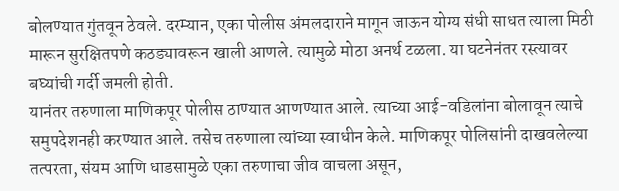बोलण्यात गुंतवून ठेवले. दरम्यान, एका पोलीस अंमलदाराने मागून जाऊन योग्य संधी साधत त्याला मिठी मारून सुरक्षितपणे कठड्यावरून खाली आणले. त्यामुळे मोठा अनर्थ टळला. या घटनेनंतर रस्त्यावर बघ्यांची गर्दी जमली होती.
यानंतर तरुणाला माणिकपूर पोलीस ठाण्यात आणण्यात आले. त्याच्या आई-वडिलांना बोलावून त्याचे समुपदेशनही करण्यात आले. तसेच तरुणाला त्यांच्या स्वाधीन केले. माणिकपूर पोलिसांनी दाखवलेल्या तत्परता, संयम आणि धाडसामुळे एका तरुणाचा जीव वाचला असून,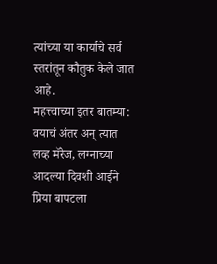त्यांच्या या कार्याचे सर्व स्तरांतून कौतुक केले जात आहे.
महत्त्वाच्या इतर बातम्या:
वयाचं अंतर अन् त्यात लव्ह मॅरेज, लग्नाच्या आदल्या दिवशी आईने प्रिया बापटला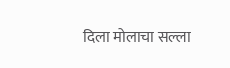दिला मोलाचा सल्ला